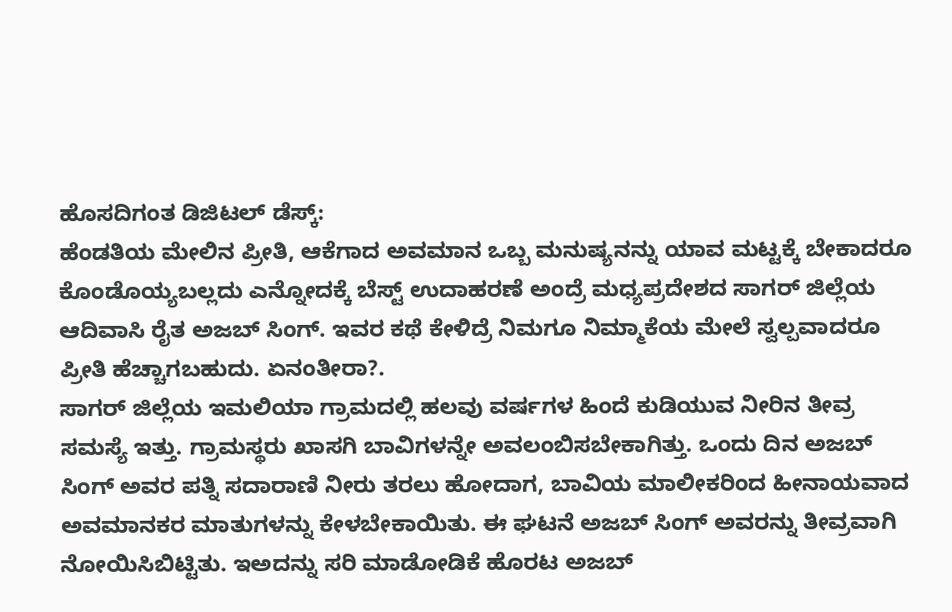ಹೊಸದಿಗಂತ ಡಿಜಿಟಲ್ ಡೆಸ್ಕ್:
ಹೆಂಡತಿಯ ಮೇಲಿನ ಪ್ರೀತಿ, ಆಕೆಗಾದ ಅವಮಾನ ಒಬ್ಬ ಮನುಷ್ಯನನ್ನು ಯಾವ ಮಟ್ಟಕ್ಕೆ ಬೇಕಾದರೂ ಕೊಂಡೊಯ್ಯಬಲ್ಲದು ಎನ್ನೋದಕ್ಕೆ ಬೆಸ್ಟ್ ಉದಾಹರಣೆ ಅಂದ್ರೆ ಮಧ್ಯಪ್ರದೇಶದ ಸಾಗರ್ ಜಿಲ್ಲೆಯ ಆದಿವಾಸಿ ರೈತ ಅಜಬ್ ಸಿಂಗ್. ಇವರ ಕಥೆ ಕೇಳಿದ್ರೆ ನಿಮಗೂ ನಿಮ್ಮಾಕೆಯ ಮೇಲೆ ಸ್ವಲ್ಪವಾದರೂ ಪ್ರೀತಿ ಹೆಚ್ಚಾಗಬಹುದು. ಏನಂತೀರಾ?.
ಸಾಗರ್ ಜಿಲ್ಲೆಯ ಇಮಲಿಯಾ ಗ್ರಾಮದಲ್ಲಿ ಹಲವು ವರ್ಷಗಳ ಹಿಂದೆ ಕುಡಿಯುವ ನೀರಿನ ತೀವ್ರ ಸಮಸ್ಯೆ ಇತ್ತು. ಗ್ರಾಮಸ್ಥರು ಖಾಸಗಿ ಬಾವಿಗಳನ್ನೇ ಅವಲಂಬಿಸಬೇಕಾಗಿತ್ತು. ಒಂದು ದಿನ ಅಜಬ್ ಸಿಂಗ್ ಅವರ ಪತ್ನಿ ಸದಾರಾಣಿ ನೀರು ತರಲು ಹೋದಾಗ, ಬಾವಿಯ ಮಾಲೀಕರಿಂದ ಹೀನಾಯವಾದ ಅವಮಾನಕರ ಮಾತುಗಳನ್ನು ಕೇಳಬೇಕಾಯಿತು. ಈ ಘಟನೆ ಅಜಬ್ ಸಿಂಗ್ ಅವರನ್ನು ತೀವ್ರವಾಗಿ ನೋಯಿಸಿಬಿಟ್ಟಿತು. ಇಅದನ್ನು ಸರಿ ಮಾಡೋಡಿಕೆ ಹೊರಟ ಅಜಬ್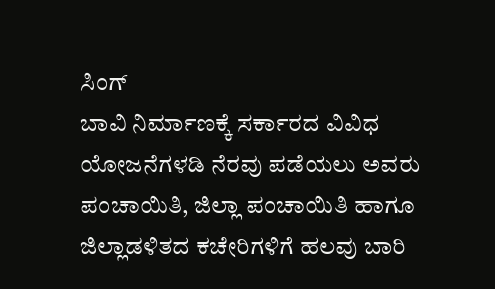ಸಿಂಗ್
ಬಾವಿ ನಿರ್ಮಾಣಕ್ಕೆ ಸರ್ಕಾರದ ವಿವಿಧ ಯೋಜನೆಗಳಡಿ ನೆರವು ಪಡೆಯಲು ಅವರು ಪಂಚಾಯಿತಿ, ಜಿಲ್ಲಾ ಪಂಚಾಯಿತಿ ಹಾಗೂ ಜಿಲ್ಲಾಡಳಿತದ ಕಚೇರಿಗಳಿಗೆ ಹಲವು ಬಾರಿ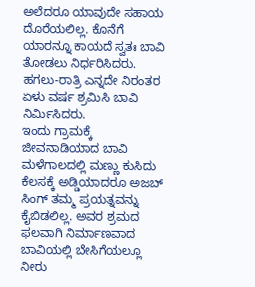ಅಲೆದರೂ ಯಾವುದೇ ಸಹಾಯ ದೊರೆಯಲಿಲ್ಲ. ಕೊನೆಗೆ ಯಾರನ್ನೂ ಕಾಯದೆ ಸ್ವತಃ ಬಾವಿ ತೋಡಲು ನಿರ್ಧರಿಸಿದರು. ಹಗಲು-ರಾತ್ರಿ ಎನ್ನದೇ ನಿರಂತರ ಏಳು ವರ್ಷ ಶ್ರಮಿಸಿ ಬಾವಿ ನಿರ್ಮಿಸಿದರು.
ಇಂದು ಗ್ರಾಮಕ್ಕೆ ಜೀವನಾಡಿಯಾದ ಬಾವಿ
ಮಳೆಗಾಲದಲ್ಲಿ ಮಣ್ಣು ಕುಸಿದು ಕೆಲಸಕ್ಕೆ ಅಡ್ಡಿಯಾದರೂ ಅಜಬ್ ಸಿಂಗ್ ತಮ್ಮ ಪ್ರಯತ್ನವನ್ನು ಕೈಬಿಡಲಿಲ್ಲ. ಅವರ ಶ್ರಮದ ಫಲವಾಗಿ ನಿರ್ಮಾಣವಾದ ಬಾವಿಯಲ್ಲಿ ಬೇಸಿಗೆಯಲ್ಲೂ ನೀರು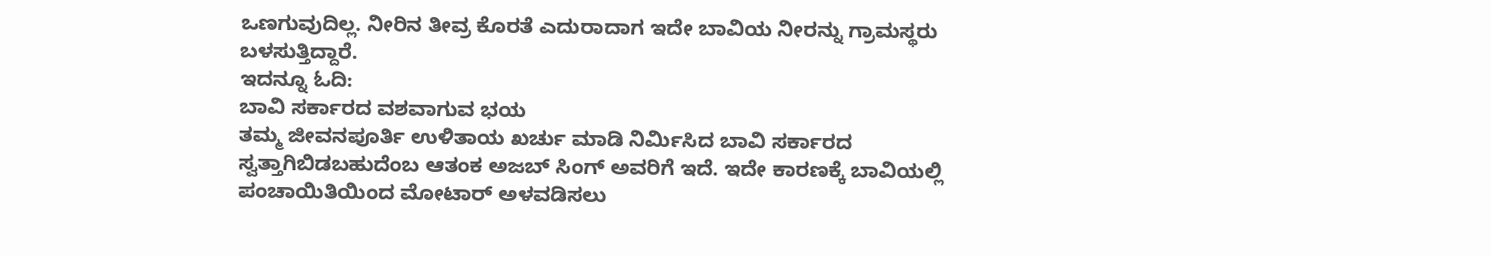ಒಣಗುವುದಿಲ್ಲ. ನೀರಿನ ತೀವ್ರ ಕೊರತೆ ಎದುರಾದಾಗ ಇದೇ ಬಾವಿಯ ನೀರನ್ನು ಗ್ರಾಮಸ್ಥರು ಬಳಸುತ್ತಿದ್ದಾರೆ.
ಇದನ್ನೂ ಓದಿ:
ಬಾವಿ ಸರ್ಕಾರದ ವಶವಾಗುವ ಭಯ
ತಮ್ಮ ಜೀವನಪೂರ್ತಿ ಉಳಿತಾಯ ಖರ್ಚು ಮಾಡಿ ನಿರ್ಮಿಸಿದ ಬಾವಿ ಸರ್ಕಾರದ ಸ್ವತ್ತಾಗಿಬಿಡಬಹುದೆಂಬ ಆತಂಕ ಅಜಬ್ ಸಿಂಗ್ ಅವರಿಗೆ ಇದೆ. ಇದೇ ಕಾರಣಕ್ಕೆ ಬಾವಿಯಲ್ಲಿ ಪಂಚಾಯಿತಿಯಿಂದ ಮೋಟಾರ್ ಅಳವಡಿಸಲು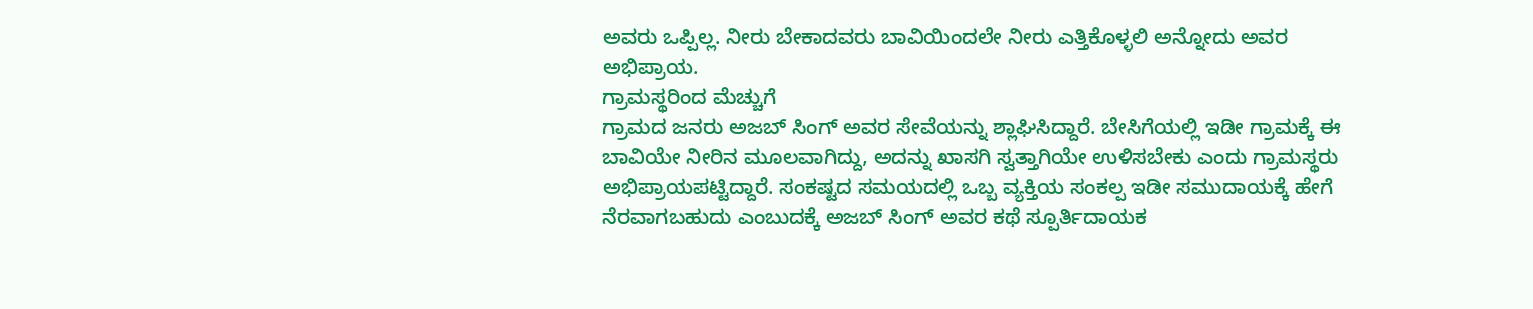ಅವರು ಒಪ್ಪಿಲ್ಲ. ನೀರು ಬೇಕಾದವರು ಬಾವಿಯಿಂದಲೇ ನೀರು ಎತ್ತಿಕೊಳ್ಳಲಿ ಅನ್ನೋದು ಅವರ ಅಭಿಪ್ರಾಯ.
ಗ್ರಾಮಸ್ಥರಿಂದ ಮೆಚ್ಚುಗೆ
ಗ್ರಾಮದ ಜನರು ಅಜಬ್ ಸಿಂಗ್ ಅವರ ಸೇವೆಯನ್ನು ಶ್ಲಾಘಿಸಿದ್ದಾರೆ. ಬೇಸಿಗೆಯಲ್ಲಿ ಇಡೀ ಗ್ರಾಮಕ್ಕೆ ಈ ಬಾವಿಯೇ ನೀರಿನ ಮೂಲವಾಗಿದ್ದು, ಅದನ್ನು ಖಾಸಗಿ ಸ್ವತ್ತಾಗಿಯೇ ಉಳಿಸಬೇಕು ಎಂದು ಗ್ರಾಮಸ್ಥರು ಅಭಿಪ್ರಾಯಪಟ್ಟಿದ್ದಾರೆ. ಸಂಕಷ್ಟದ ಸಮಯದಲ್ಲಿ ಒಬ್ಬ ವ್ಯಕ್ತಿಯ ಸಂಕಲ್ಪ ಇಡೀ ಸಮುದಾಯಕ್ಕೆ ಹೇಗೆ ನೆರವಾಗಬಹುದು ಎಂಬುದಕ್ಕೆ ಅಜಬ್ ಸಿಂಗ್ ಅವರ ಕಥೆ ಸ್ಪೂರ್ತಿದಾಯಕ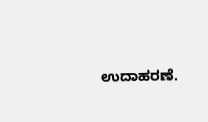ಉದಾಹರಣೆ.